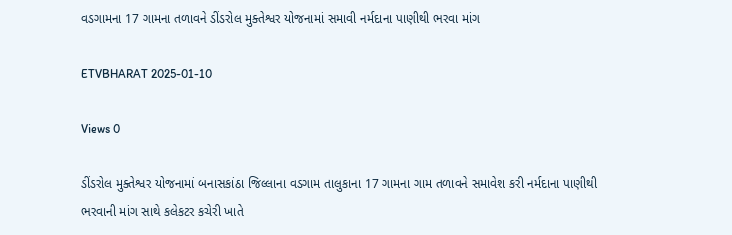વડગામના 17 ગામના તળાવને ડીંડરોલ મુક્તેશ્વર યોજનામાં સમાવી નર્મદાના પાણીથી ભરવા માંગ

ETVBHARAT 2025-01-10

Views 0

ડીંડરોલ મુક્તેશ્વર યોજનામાં બનાસકાંઠા જિલ્લાના વડગામ તાલુકાના 17 ગામના ગામ તળાવને સમાવેશ કરી નર્મદાના પાણીથી ભરવાની માંગ સાથે કલેકટર કચેરી ખાતે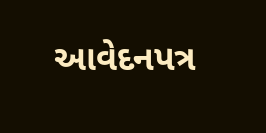આવેદનપત્ર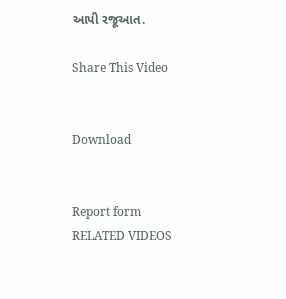આપી રજૂઆત.

Share This Video


Download


Report form
RELATED VIDEOS